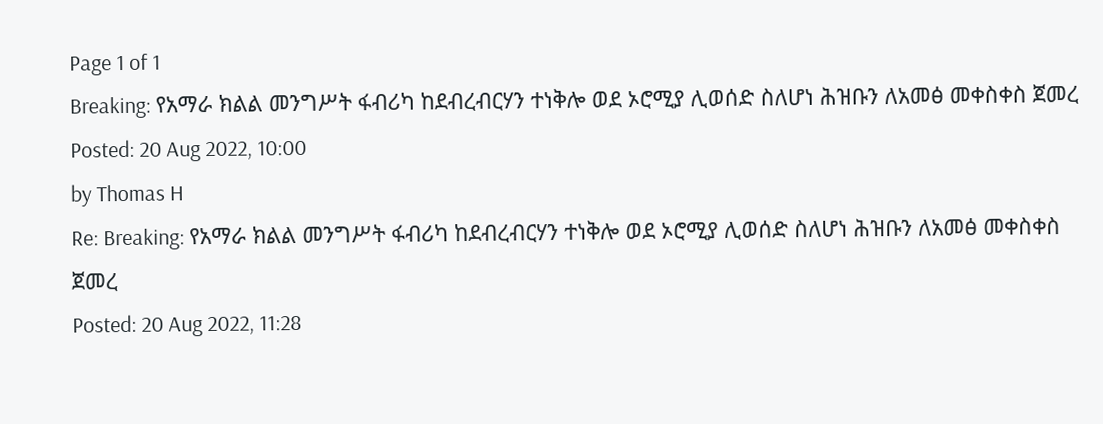Page 1 of 1
Breaking: የአማራ ክልል መንግሥት ፋብሪካ ከደብረብርሃን ተነቅሎ ወደ ኦሮሚያ ሊወሰድ ስለሆነ ሕዝቡን ለአመፅ መቀስቀስ ጀመረ
Posted: 20 Aug 2022, 10:00
by Thomas H
Re: Breaking: የአማራ ክልል መንግሥት ፋብሪካ ከደብረብርሃን ተነቅሎ ወደ ኦሮሚያ ሊወሰድ ስለሆነ ሕዝቡን ለአመፅ መቀስቀስ ጀመረ
Posted: 20 Aug 2022, 11:28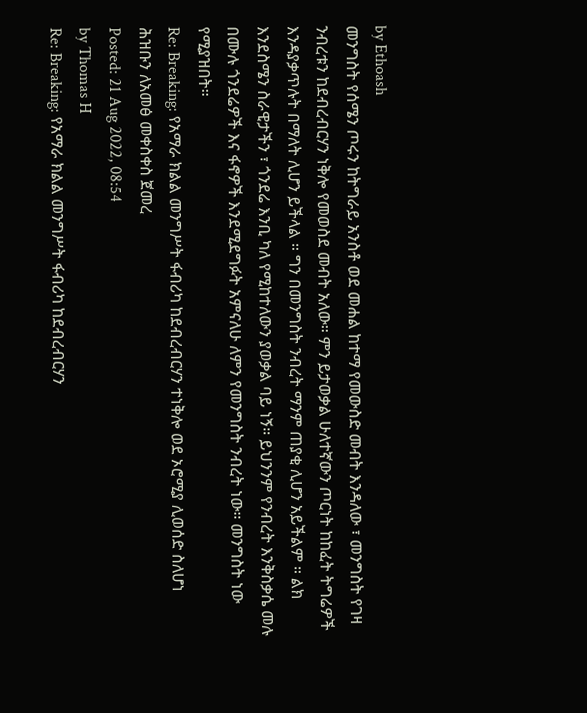by Ethoash
መንግስት የሰሜን ጦሩን ከትግራይ አንስቶ ወደ መሐል ከተማ የመውስድ መብት እንዳለው ፣ መንግስት የገዛ ንብረቱን ከደብረብርሃን ነቅሎ የመወስደ መብት አለው። ምን ይታወቃል ሁለተኛውን ጦርነት ከከፈት ትግሬዎች እንዳያቃጥሉት በማለት ሊሆን ይችላል ። ግን በመንግስት ንብረት ማንም ጠያቂ ሊሆን አይችልም ። ልክ እንደስሜን ስራዊታችን ፣ ጎንደሬ እንቢ ካለ የሚከተለውን ያወቃል ባይ ነኝ። ይህንንም የንብረት እንቅስቃሴ መሉ በሙሉ ጎንደሬዎች እና ፋኖዎች እንደሚደግፉት አምናለሁ ለምን የመንግስት ንብረት ነው። መንግስት ነው የሚያዝበት።
Re: Breaking: የአማራ ክልል መንግሥት ፋብሪካ ከደብረብርሃን ተነቅሎ ወደ ኦሮሚያ ሊወሰድ ስለሆነ ሕዝቡን ለአመፅ መቀስቀስ ጀመረ
Posted: 21 Aug 2022, 08:54
by Thomas H
Re: Breaking: የአማራ ክልል መንግሥት ፋብሪካ ከደብረብርሃን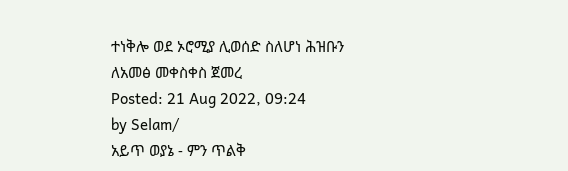ተነቅሎ ወደ ኦሮሚያ ሊወሰድ ስለሆነ ሕዝቡን ለአመፅ መቀስቀስ ጀመረ
Posted: 21 Aug 2022, 09:24
by Selam/
አይጥ ወያኔ - ምን ጥልቅ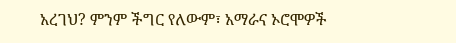አረገህ? ምንም ችግር የለውም፣ አማራና ኦሮሞዎች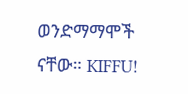ወንድማማሞች ናቸው። KIFFU!